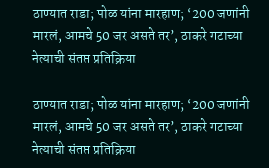ठाण्यात राडा; पोळ यांना मारहाण; ‘200 जणांनी मारलं, आमचे 50 जर असते तर’, ठाकरे गटाच्या नेत्याची संतप्त प्रतिक्रिया

ठाण्यात राडा; पोळ यांना मारहाण; ‘200 जणांनी मारलं, आमचे 50 जर असते तर’, ठाकरे गटाच्या नेत्याची संतप्त प्रतिक्रिया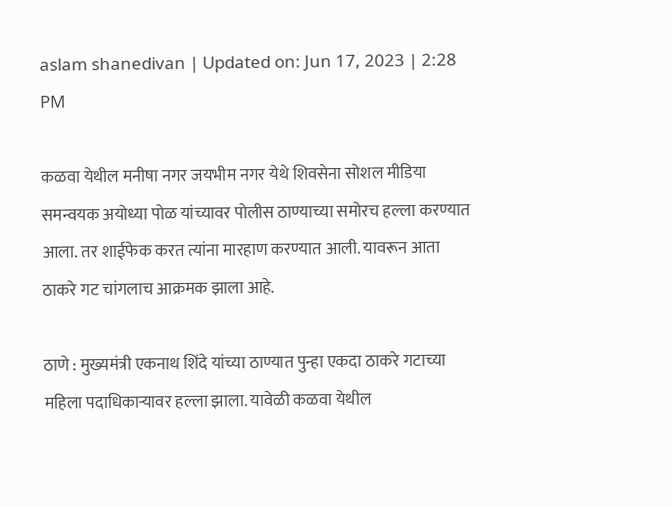aslam shanedivan | Updated on: Jun 17, 2023 | 2:28 PM

कळवा येथील मनीषा नगर जयभीम नगर येथे शिवसेना सोशल मीडिया समन्वयक अयोध्या पोळ यांच्यावर पोलीस ठाण्याच्या समोरच हल्ला करण्यात आला. तर शाईफेक करत त्यांना मारहाण करण्यात आली. यावरून आता ठाकरे गट चांगलाच आक्रमक झाला आहे.

ठाणे : मुख्यमंत्री एकनाथ शिंदे यांच्या ठाण्यात पुन्हा एकदा ठाकरे गटाच्या महिला पदाधिकाऱ्यावर हल्ला झाला. यावेळी कळवा येथील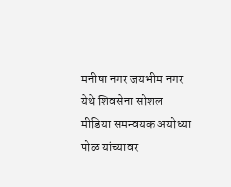मनीषा नगर जयभीम नगर येथे शिवसेना सोशल मीडिया समन्वयक अयोध्या पोळ यांच्यावर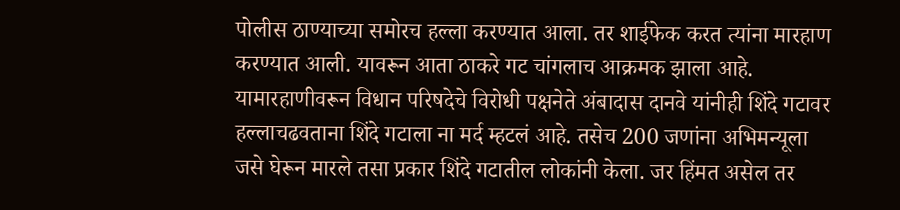पोलीस ठाण्याच्या समोरच हल्ला करण्यात आला. तर शाईफेक करत त्यांना मारहाण करण्यात आली. यावरून आता ठाकरे गट चांगलाच आक्रमक झाला आहे. यामारहाणीवरून विधान परिषदेचे विरोधी पक्षनेते अंबादास दानवे यांनीही शिंदे गटावर हल्लाचढवताना शिंदे गटाला ना मर्द म्हटलं आहे. तसेच 200 जणांना अभिमन्यूला जसे घेरून मारले तसा प्रकार शिंदे गटातील लोकांनी केला. जर हिंमत असेल तर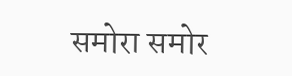समोरा समोर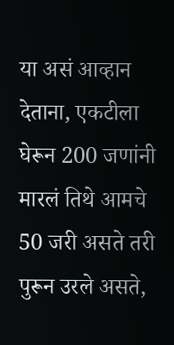या असं आव्हान देताना, एकटीला घेरून 200 जणांनी मारलं तिथे आमचे 50 जरी असते तरी पुरून उरले असते,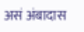असं अंबादास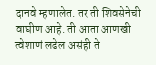दानवे म्हणालेत. तर ती शिवसेनेची वाघीण आहे. ती आता आणखी त्वेशाणं लढेल असंही ते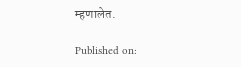म्हणालेत.

Published on: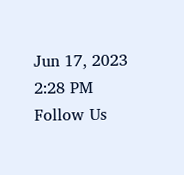Jun 17, 2023 2:28 PM
Follow Us